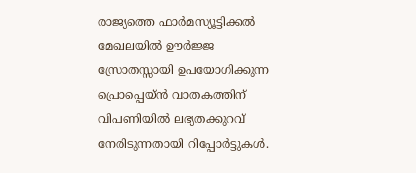രാജ്യത്തെ ഫാർമസ്യൂട്ടിക്കൽ മേഖലയിൽ ഊർജ്ജ സ്രോതസ്സായി ഉപയോഗിക്കുന്ന പ്രൊപ്പെയ്ൻ വാതകത്തിന് വിപണിയിൽ ലഭ്യതക്കുറവ് നേരിടുന്നതായി റിപ്പോർട്ടുകൾ.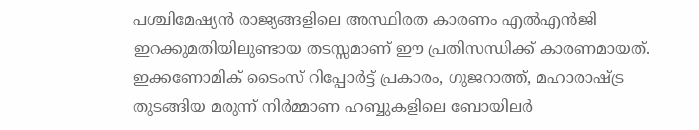പശ്ചിമേഷ്യൻ രാജ്യങ്ങളിലെ അസ്ഥിരത കാരണം എൽഎൻജി ഇറക്കുമതിയിലുണ്ടായ തടസ്സമാണ് ഈ പ്രതിസന്ധിക്ക് കാരണമായത്. ഇക്കണോമിക് ടൈംസ് റിപ്പോർട്ട് പ്രകാരം, ഗുജറാത്ത്, മഹാരാഷ്ട്ര തുടങ്ങിയ മരുന്ന് നിർമ്മാണ ഹബ്ബുകളിലെ ബോയിലർ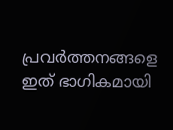പ്രവർത്തനങ്ങളെ ഇത് ഭാഗികമായി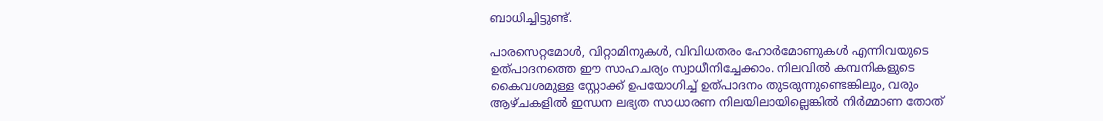ബാധിച്ചിട്ടുണ്ട്.

പാരസെറ്റമോൾ, വിറ്റാമിനുകൾ, വിവിധതരം ഹോർമോണുകൾ എന്നിവയുടെ ഉത്പാദനത്തെ ഈ സാഹചര്യം സ്വാധീനിച്ചേക്കാം. നിലവിൽ കമ്പനികളുടെ കൈവശമുള്ള സ്റ്റോക്ക് ഉപയോഗിച്ച് ഉത്പാദനം തുടരുന്നുണ്ടെങ്കിലും, വരും ആഴ്ചകളിൽ ഇന്ധന ലഭ്യത സാധാരണ നിലയിലായില്ലെങ്കിൽ നിർമ്മാണ തോത്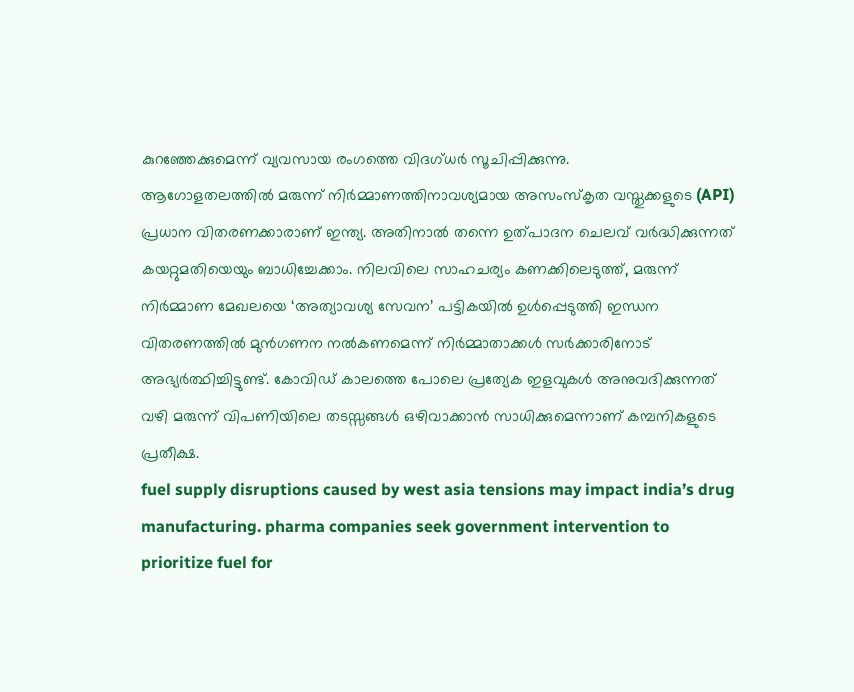കുറഞ്ഞേക്കുമെന്ന് വ്യവസായ രംഗത്തെ വിദഗ്ധർ സൂചിപ്പിക്കുന്നു.
ആഗോളതലത്തിൽ മരുന്ന് നിർമ്മാണത്തിനാവശ്യമായ അസംസ്കൃത വസ്തുക്കളുടെ (API) പ്രധാന വിതരണക്കാരാണ് ഇന്ത്യ. അതിനാൽ തന്നെ ഉത്പാദന ചെലവ് വർദ്ധിക്കുന്നത് കയറ്റുമതിയെയും ബാധിച്ചേക്കാം. നിലവിലെ സാഹചര്യം കണക്കിലെടുത്ത്, മരുന്ന് നിർമ്മാണ മേഖലയെ ‘അത്യാവശ്യ സേവന’ പട്ടികയിൽ ഉൾപ്പെടുത്തി ഇന്ധന വിതരണത്തിൽ മുൻഗണന നൽകണമെന്ന് നിർമ്മാതാക്കൾ സർക്കാരിനോട് അഭ്യർത്ഥിച്ചിട്ടുണ്ട്. കോവിഡ് കാലത്തെ പോലെ പ്രത്യേക ഇളവുകൾ അനുവദിക്കുന്നത് വഴി മരുന്ന് വിപണിയിലെ തടസ്സങ്ങൾ ഒഴിവാക്കാൻ സാധിക്കുമെന്നാണ് കമ്പനികളുടെ പ്രതീക്ഷ.
fuel supply disruptions caused by west asia tensions may impact india’s drug manufacturing. pharma companies seek government intervention to prioritize fuel for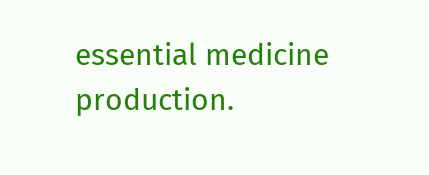essential medicine production.